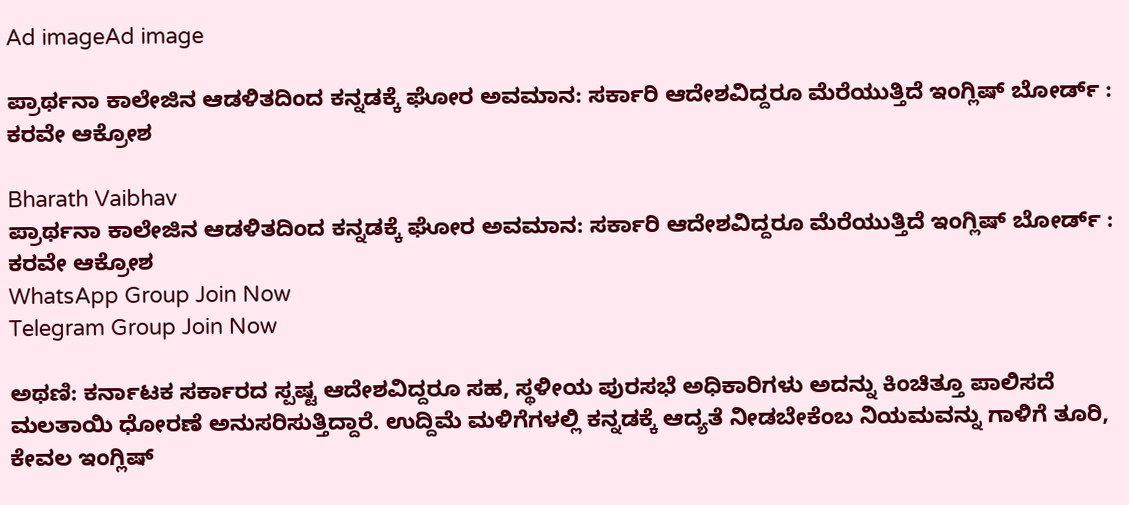Ad imageAd image

ಪ್ರಾರ್ಥನಾ ಕಾಲೇಜಿನ ಆಡಳಿತದಿಂದ ಕನ್ನಡಕ್ಕೆ ಘೋರ ಅವಮಾನ: ಸರ್ಕಾರಿ ಆದೇಶವಿದ್ದರೂ ಮೆರೆಯುತ್ತಿದೆ ಇಂಗ್ಲಿಷ್ ಬೋರ್ಡ್ : ಕರವೇ ಆಕ್ರೋಶ

Bharath Vaibhav
ಪ್ರಾರ್ಥನಾ ಕಾಲೇಜಿನ ಆಡಳಿತದಿಂದ ಕನ್ನಡಕ್ಕೆ ಘೋರ ಅವಮಾನ: ಸರ್ಕಾರಿ ಆದೇಶವಿದ್ದರೂ ಮೆರೆಯುತ್ತಿದೆ ಇಂಗ್ಲಿಷ್ ಬೋರ್ಡ್ : ಕರವೇ ಆಕ್ರೋಶ
WhatsApp Group Join Now
Telegram Group Join Now

ಅಥಣಿ: ಕರ್ನಾಟಕ ಸರ್ಕಾರದ ಸ್ಪಷ್ಟ ಆದೇಶವಿದ್ದರೂ ಸಹ, ಸ್ಥಳೀಯ ಪುರಸಭೆ ಅಧಿಕಾರಿಗಳು ಅದನ್ನು ಕಿಂಚಿತ್ತೂ ಪಾಲಿಸದೆ ಮಲತಾಯಿ ಧೋರಣೆ ಅನುಸರಿಸುತ್ತಿದ್ದಾರೆ. ಉದ್ದಿಮೆ ಮಳಿಗೆಗಳಲ್ಲಿ ಕನ್ನಡಕ್ಕೆ ಆದ್ಯತೆ ನೀಡಬೇಕೆಂಬ ನಿಯಮವನ್ನು ಗಾಳಿಗೆ ತೂರಿ, ಕೇವಲ ಇಂಗ್ಲಿಷ್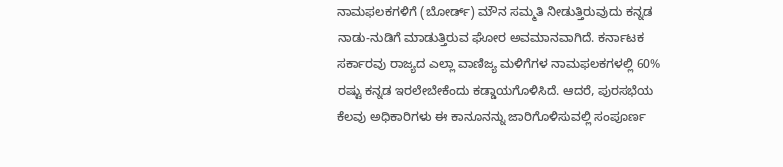ನಾಮಫಲಕಗಳಿಗೆ (ಬೋರ್ಡ್) ಮೌನ ಸಮ್ಮತಿ ನೀಡುತ್ತಿರುವುದು ಕನ್ನಡ ನಾಡು-ನುಡಿಗೆ ಮಾಡುತ್ತಿರುವ ಘೋರ ಅವಮಾನವಾಗಿದೆ. ಕರ್ನಾಟಕ ಸರ್ಕಾರವು ರಾಜ್ಯದ ಎಲ್ಲಾ ವಾಣಿಜ್ಯ ಮಳಿಗೆಗಳ ನಾಮಫಲಕಗಳಲ್ಲಿ 60% ರಷ್ಟು ಕನ್ನಡ ಇರಲೇಬೇಕೆಂದು ಕಡ್ಡಾಯಗೊಳಿಸಿದೆ. ಆದರೆ, ಪುರಸಭೆಯ ಕೆಲವು ಅಧಿಕಾರಿಗಳು ಈ ಕಾನೂನನ್ನು ಜಾರಿಗೊಳಿಸುವಲ್ಲಿ ಸಂಪೂರ್ಣ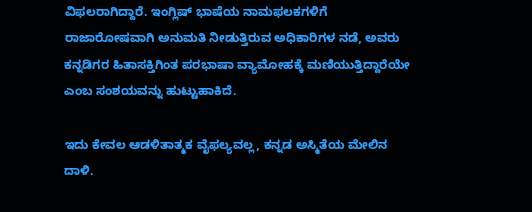ವಿಫಲರಾಗಿದ್ದಾರೆ. ಇಂಗ್ಲಿಷ್ ಭಾಷೆಯ ನಾಮಫಲಕಗಳಿಗೆ ರಾಜಾರೋಷವಾಗಿ ಅನುಮತಿ ನೀಡುತ್ತಿರುವ ಅಧಿಕಾರಿಗಳ ನಡೆ, ಅವರು ಕನ್ನಡಿಗರ ಹಿತಾಸಕ್ತಿಗಿಂತ ಪರಭಾಷಾ ವ್ಯಾಮೋಹಕ್ಕೆ ಮಣಿಯುತ್ತಿದ್ದಾರೆಯೇ ಎಂಬ ಸಂಶಯವನ್ನು ಹುಟ್ಟುಹಾಕಿದೆ.

ಇದು ಕೇವಲ ಆಡಳಿತಾತ್ಮಕ ವೈಫಲ್ಯವಲ್ಲ, ಕನ್ನಡ ಅಸ್ಮಿತೆಯ ಮೇಲಿನ ದಾಳಿ.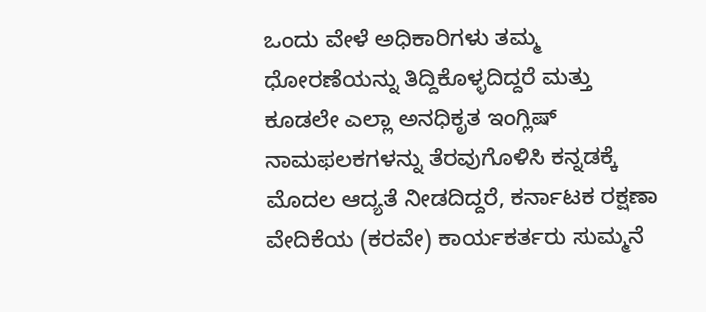ಒಂದು ವೇಳೆ ಅಧಿಕಾರಿಗಳು ತಮ್ಮ ಧೋರಣೆಯನ್ನು ತಿದ್ದಿಕೊಳ್ಳದಿದ್ದರೆ ಮತ್ತು ಕೂಡಲೇ ಎಲ್ಲಾ ಅನಧಿಕೃತ ಇಂಗ್ಲಿಷ್ ನಾಮಫಲಕಗಳನ್ನು ತೆರವುಗೊಳಿಸಿ ಕನ್ನಡಕ್ಕೆ ಮೊದಲ ಆದ್ಯತೆ ನೀಡದಿದ್ದರೆ, ಕರ್ನಾಟಕ ರಕ್ಷಣಾ ವೇದಿಕೆಯ (ಕರವೇ) ಕಾರ್ಯಕರ್ತರು ಸುಮ್ಮನೆ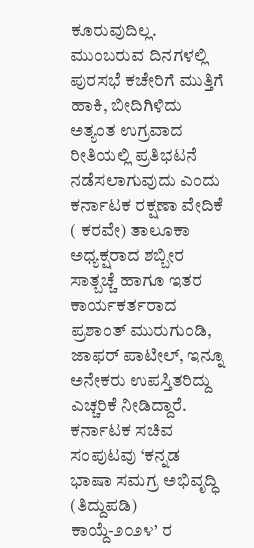ಕೂರುವುದಿಲ್ಲ. ಮುಂಬರುವ ದಿನಗಳಲ್ಲಿ ಪುರಸಭೆ ಕಚೇರಿಗೆ ಮುತ್ತಿಗೆ ಹಾಕಿ, ಬೀದಿಗಿಳಿದು ಅತ್ಯಂತ ಉಗ್ರವಾದ ರೀತಿಯಲ್ಲಿ ಪ್ರತಿಭಟನೆ ನಡೆಸಲಾಗುವುದು ಎಂದು ಕರ್ನಾಟಕ ರಕ್ಷಣಾ ವೇದಿಕೆ ( ಕರವೇ) ತಾಲೂಕಾ ಅಧ್ಯಕ್ಷರಾದ ಶಬ್ಬೀರ ಸಾತ್ಬಚ್ಚೆ ಹಾಗೂ ಇತರ ಕಾರ್ಯಕರ್ತರಾದ ಪ್ರಶಾಂತ್ ಮುರುಗುಂಡಿ, ಜಾಫರ್ ಪಾಟೀಲ್, ಇನ್ನೂ ಅನೇಕರು ಉಪಸ್ತಿತರಿದ್ದು ಎಚ್ಚರಿಕೆ ನೀಡಿದ್ದಾರೆ. ಕರ್ನಾಟಕ ಸಚಿವ ಸಂಪುಟವು ‘ಕನ್ನಡ ಭಾಷಾ ಸಮಗ್ರ ಅಭಿವೃದ್ಧಿ (ತಿದ್ದುಪಡಿ) ಕಾಯ್ದೆ-೨೦೨೪’ ರ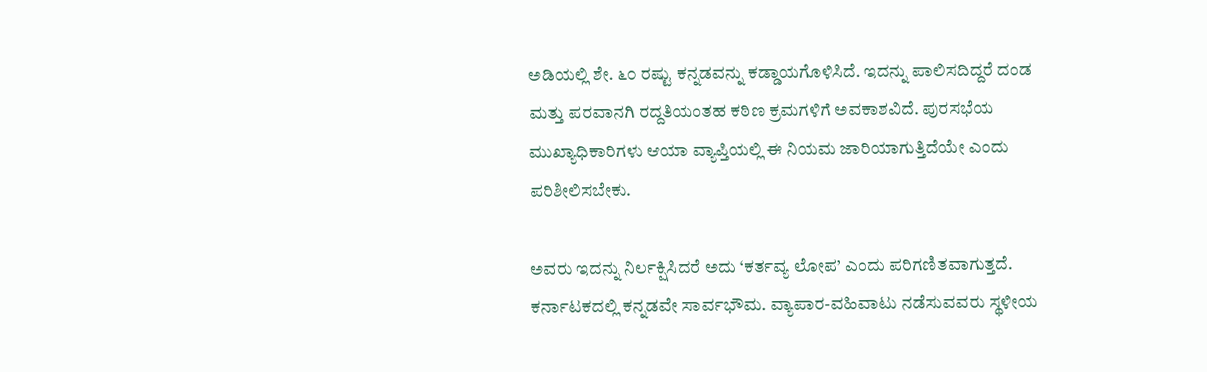ಅಡಿಯಲ್ಲಿ ಶೇ. ೬೦ ರಷ್ಟು ಕನ್ನಡವನ್ನು ಕಡ್ಡಾಯಗೊಳಿಸಿದೆ. ಇದನ್ನು ಪಾಲಿಸದಿದ್ದರೆ ದಂಡ ಮತ್ತು ಪರವಾನಗಿ ರದ್ದತಿಯಂತಹ ಕಠಿಣ ಕ್ರಮಗಳಿಗೆ ಅವಕಾಶವಿದೆ. ಪುರಸಭೆಯ ಮುಖ್ಯಾಧಿಕಾರಿಗಳು ಆಯಾ ವ್ಯಾಪ್ತಿಯಲ್ಲಿ ಈ ನಿಯಮ ಜಾರಿಯಾಗುತ್ತಿದೆಯೇ ಎಂದು ಪರಿಶೀಲಿಸಬೇಕು.

ಅವರು ಇದನ್ನು ನಿರ್ಲಕ್ಷಿಸಿದರೆ ಅದು ‘ಕರ್ತವ್ಯ ಲೋಪ’ ಎಂದು ಪರಿಗಣಿತವಾಗುತ್ತದೆ. ಕರ್ನಾಟಕದಲ್ಲಿ ಕನ್ನಡವೇ ಸಾರ್ವಭೌಮ. ವ್ಯಾಪಾರ-ವಹಿವಾಟು ನಡೆಸುವವರು ಸ್ಥಳೀಯ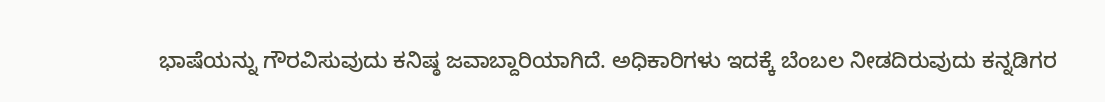ಭಾಷೆಯನ್ನು ಗೌರವಿಸುವುದು ಕನಿಷ್ಠ ಜವಾಬ್ದಾರಿಯಾಗಿದೆ. ಅಧಿಕಾರಿಗಳು ಇದಕ್ಕೆ ಬೆಂಬಲ ನೀಡದಿರುವುದು ಕನ್ನಡಿಗರ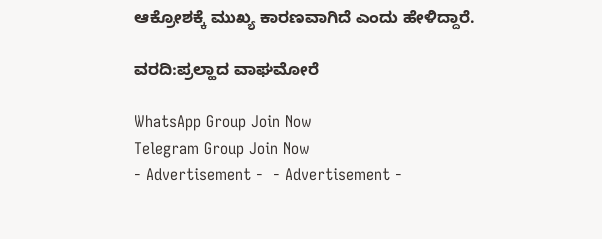ಆಕ್ರೋಶಕ್ಕೆ ಮುಖ್ಯ ಕಾರಣವಾಗಿದೆ ಎಂದು ಹೇಳಿದ್ದಾರೆ.

ವರದಿ:ಪ್ರಲ್ಹಾದ ವಾಘಮೋರೆ

WhatsApp Group Join Now
Telegram Group Join Now
- Advertisement -  - Advertisement -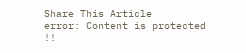Share This Article
error: Content is protected !!